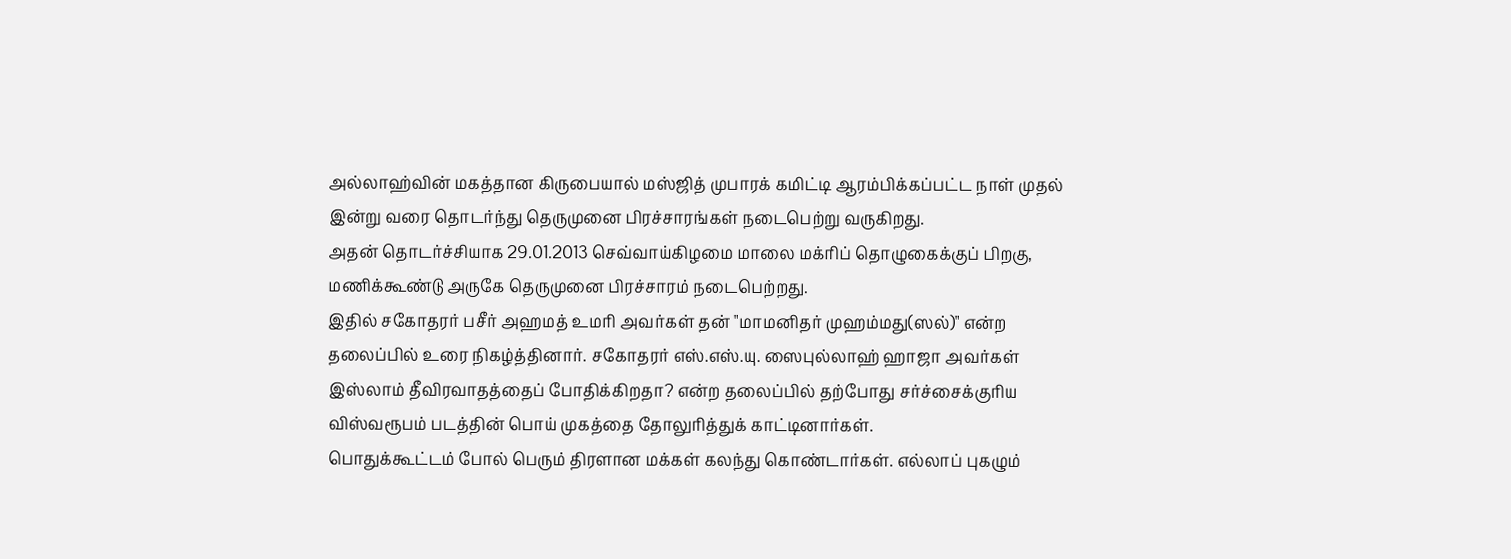அல்லாஹ்வின் மகத்தான கிருபையால் மஸ்ஜித் முபாரக் கமிட்டி ஆரம்பிக்கப்பட்ட நாள் முதல் இன்று வரை தொடர்ந்து தெருமுனை பிரச்சாரங்கள் நடைபெற்று வருகிறது.
அதன் தொடர்ச்சியாக 29.01.2013 செவ்வாய்கிழமை மாலை மக்ரிப் தொழுகைக்குப் பிறகு, மணிக்கூண்டு அருகே தெருமுனை பிரச்சாரம் நடைபெற்றது.
இதில் சகோதரர் பசீர் அஹமத் உமரி அவர்கள் தன் "மாமனிதர் முஹம்மது(ஸல்)" என்ற தலைப்பில் உரை நிகழ்த்தினார். சகோதரர் எஸ்.எஸ்.யு. ஸைபுல்லாஹ் ஹாஜா அவர்கள் இஸ்லாம் தீவிரவாதத்தைப் போதிக்கிறதா? என்ற தலைப்பில் தற்போது சர்ச்சைக்குரிய விஸ்வரூபம் படத்தின் பொய் முகத்தை தோலுரித்துக் காட்டினார்கள்.
பொதுக்கூட்டம் போல் பெரும் திரளான மக்கள் கலந்து கொண்டார்கள். எல்லாப் புகழும்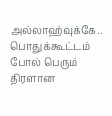அல்லாஹ்வுக்கே..
பொதுக்கூட்டம் போல் பெரும் திரளான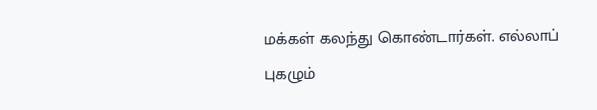மக்கள் கலந்து கொண்டார்கள். எல்லாப் புகழும்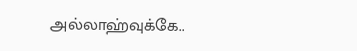அல்லாஹ்வுக்கே..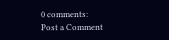0 comments:
Post a Comment